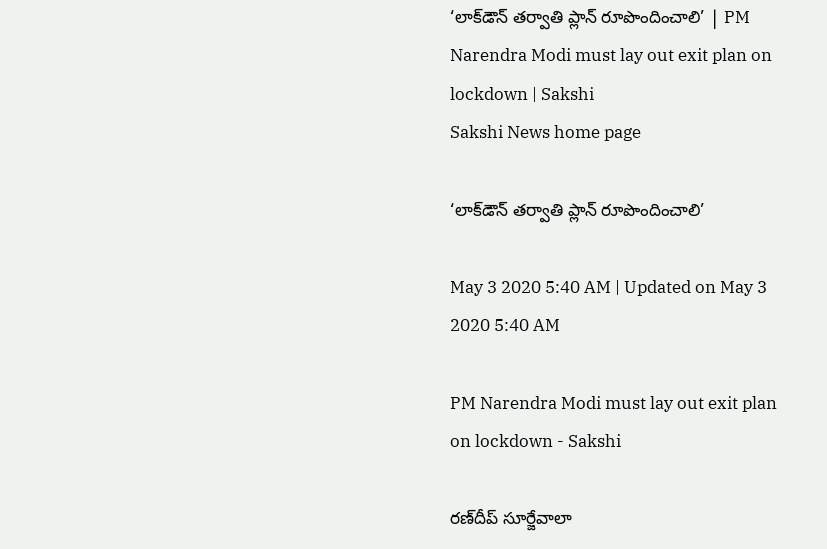‘లాక్‌డౌన్‌ తర్వాతి ప్లాన్‌ రూపొందించాలి’ | PM Narendra Modi must lay out exit plan on lockdown | Sakshi
Sakshi News home page

‘లాక్‌డౌన్‌ తర్వాతి ప్లాన్‌ రూపొందించాలి’

May 3 2020 5:40 AM | Updated on May 3 2020 5:40 AM

PM Narendra Modi must lay out exit plan on lockdown - Sakshi

రణ్‌దీప్‌ సూర్జేవాలా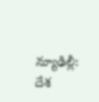న్యూఢిల్లీ: దేశ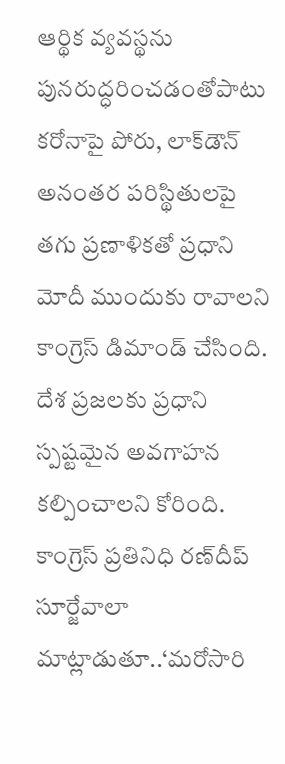ఆర్థిక వ్యవస్థను పునరుద్ధరించడంతోపాటు కరోనాపై పోరు, లాక్‌డౌన్‌ అనంతర పరిస్థితులపై తగు ప్రణాళికతో ప్రధాని మోదీ ముందుకు రావాలని కాంగ్రెస్‌ డిమాండ్‌ చేసింది. దేశ ప్రజలకు ప్రధాని స్పష్టమైన అవగాహన కల్పించాలని కోరింది. కాంగ్రెస్‌ ప్రతినిధి రణ్‌దీప్‌ సూర్జేవాలా మాట్లాడుతూ..‘మరోసారి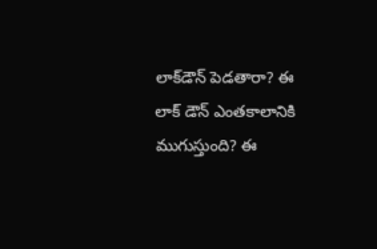లాక్‌డౌన్‌ పెడతారా? ఈ లాక్‌ డౌన్‌ ఎంతకాలానికి ముగుస్తుంది? ఈ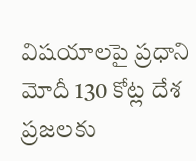విషయాలపై ప్రధాని మోదీ 130 కోట్ల దేశ ప్రజలకు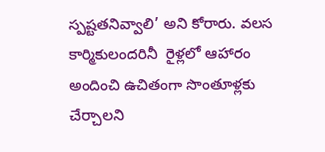స్పష్టతనివ్వాలి’ అని కోరారు. వలస కార్మికులందరినీ  రైళ్లలో ఆహారం అందించి ఉచితంగా సొంతూళ్లకు చేర్చాలని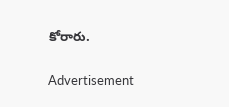కోరారు.

Advertisement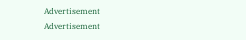Advertisement
Advertisement